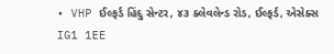• VHP ઈલ્ફર્ડ હિંદુ સેન્ટર, ૪૩ ક્લેવલેન્ડ રોડ, ઈલ્ફર્ડ, એસેક્સ IG1 1EE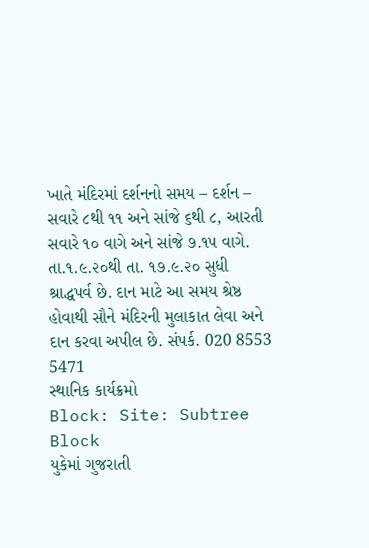ખાતે મંદિરમાં દર્શનનો સમય – દર્શન – સવારે ૮થી ૧૧ અને સાંજે ૬થી ૮, આરતી સવારે ૧૦ વાગે અને સાંજે ૭.૧૫ વાગે. તા.૧.૯.૨૦થી તા. ૧૭.૯.૨૦ સુધી શ્રાદ્ધપર્વ છે. દાન માટે આ સમય શ્રેષ્ઠ હોવાથી સૌને મંદિરની મુલાકાત લેવા અને દાન કરવા અપીલ છે. સંપર્ક. 020 8553 5471
સ્થાનિક કાર્યક્રમો
Block: Site: Subtree Block
યુકેમાં ગુજરાતી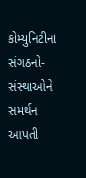કોમ્યુનિટીના સંગઠનો- સંસ્થાઓને સમર્થન આપતી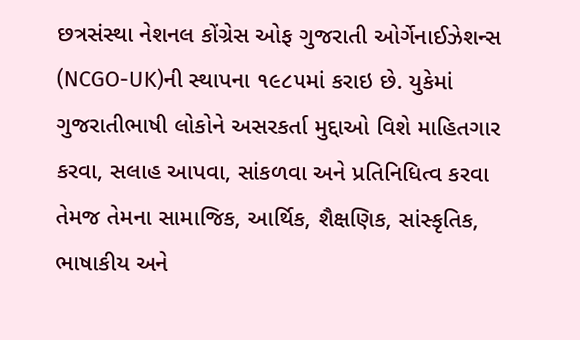છત્રસંસ્થા નેશનલ કોંગ્રેસ ઓફ ગુજરાતી ઓર્ગેનાઈઝેશન્સ (NCGO-UK)ની સ્થાપના ૧૯૮૫માં કરાઇ છે. યુકેમાં ગુજરાતીભાષી લોકોને અસરકર્તા મુદ્દાઓ વિશે માહિતગાર કરવા, સલાહ આપવા, સાંકળવા અને પ્રતિનિધિત્વ કરવા તેમજ તેમના સામાજિક, આર્થિક, શૈક્ષણિક, સાંસ્કૃતિક, ભાષાકીય અને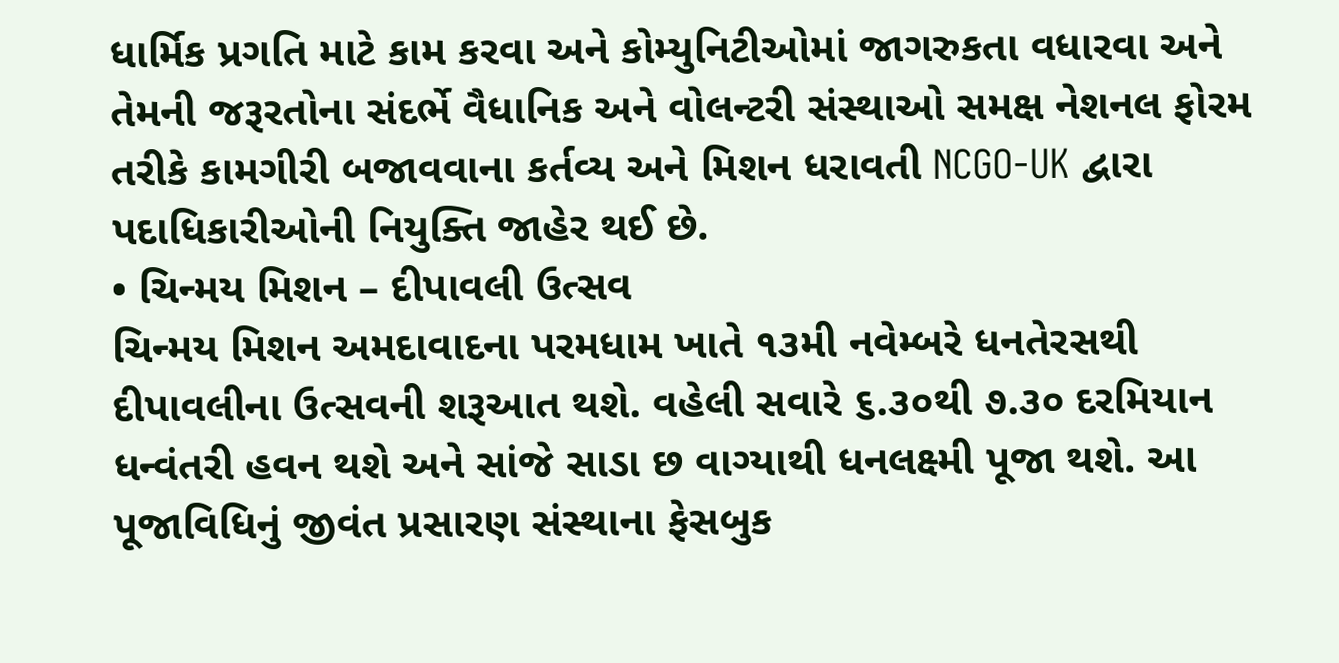ધાર્મિક પ્રગતિ માટે કામ કરવા અને કોમ્યુનિટીઓમાં જાગરુકતા વધારવા અને તેમની જરૂરતોના સંદર્ભે વૈધાનિક અને વોલન્ટરી સંસ્થાઓ સમક્ષ નેશનલ ફોરમ તરીકે કામગીરી બજાવવાના કર્તવ્ય અને મિશન ધરાવતી NCGO-UK દ્વારા પદાધિકારીઓની નિયુક્તિ જાહેર થઈ છે.
• ચિન્મય મિશન – દીપાવલી ઉત્સવ
ચિન્મય મિશન અમદાવાદના પરમધામ ખાતે ૧૩મી નવેમ્બરે ધનતેરસથી દીપાવલીના ઉત્સવની શરૂઆત થશે. વહેલી સવારે ૬.૩૦થી ૭.૩૦ દરમિયાન ધન્વંતરી હવન થશે અને સાંજે સાડા છ વાગ્યાથી ધનલક્ષ્મી પૂજા થશે. આ પૂજાવિધિનું જીવંત પ્રસારણ સંસ્થાના ફેસબુક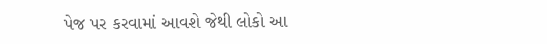પેજ પર કરવામાં આવશે જેથી લોકો આ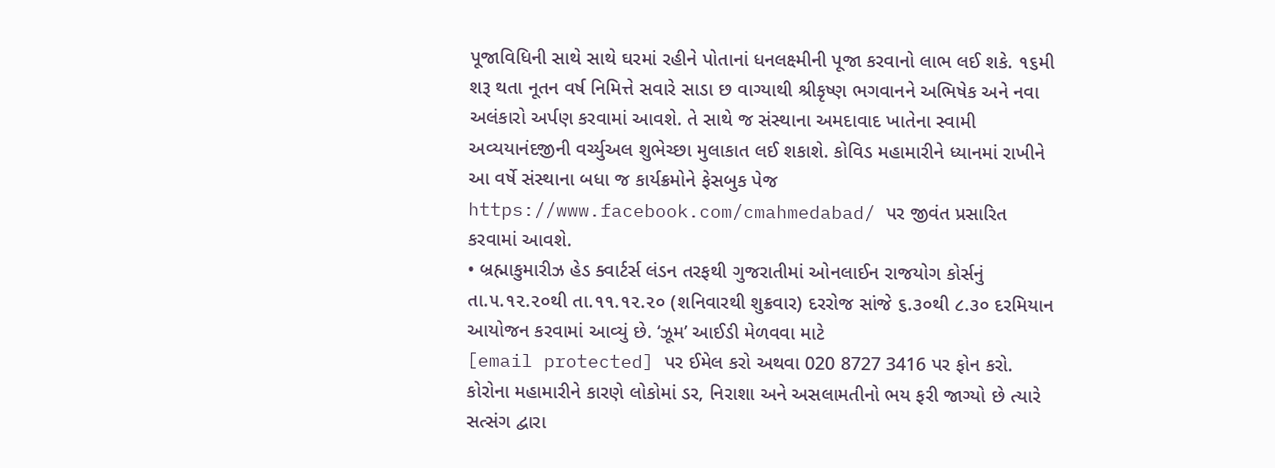પૂજાવિધિની સાથે સાથે ઘરમાં રહીને પોતાનાં ધનલક્ષ્મીની પૂજા કરવાનો લાભ લઈ શકે. ૧૬મી શરૂ થતા નૂતન વર્ષ નિમિત્તે સવારે સાડા છ વાગ્યાથી શ્રીકૃષ્ણ ભગવાનને અભિષેક અને નવા અલંકારો અર્પણ કરવામાં આવશે. તે સાથે જ સંસ્થાના અમદાવાદ ખાતેના સ્વામી અવ્યયાનંદજીની વર્ચ્યુઅલ શુભેચ્છા મુલાકાત લઈ શકાશે. કોવિડ મહામારીને ધ્યાનમાં રાખીને આ વર્ષે સંસ્થાના બધા જ કાર્યક્રમોને ફેસબુક પેજ https://www.facebook.com/cmahmedabad/ પર જીવંત પ્રસારિત કરવામાં આવશે.
• બ્રહ્માકુમારીઝ હેડ ક્વાર્ટર્સ લંડન તરફથી ગુજરાતીમાં ઓનલાઈન રાજયોગ કોર્સનું તા.૫.૧૨.૨૦થી તા.૧૧.૧૨.૨૦ (શનિવારથી શુક્રવાર) દરરોજ સાંજે ૬.૩૦થી ૮.૩૦ દરમિયાન આયોજન કરવામાં આવ્યું છે. ‘ઝૂમ’ આઈડી મેળવવા માટે
[email protected] પર ઈમેલ કરો અથવા 020 8727 3416 પર ફોન કરો.
કોરોના મહામારીને કારણે લોકોમાં ડર, નિરાશા અને અસલામતીનો ભય ફરી જાગ્યો છે ત્યારે સત્સંગ દ્વારા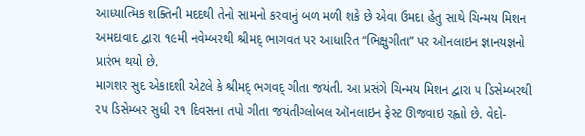આધ્યાત્મિક શક્તિની મદદથી તેનો સામનો કરવાનું બળ મળી શકે છે એવા ઉમદા હેતુ સાથે ચિન્મય મિશન અમદાવાદ દ્વારા ૧૯મી નવેમ્બરથી શ્રીમદ્ ભાગવત પર આધારિત “ભિક્ષુગીતા” પર ઑનલાઇન જ્ઞાનયજ્ઞનો પ્રારંભ થયો છે.
માગશર સુદ એકાદશી એટલે કે શ્રીમદ્ ભગવદ્ ગીતા જયંતી. આ પ્રસંગે ચિન્મય મિશન દ્વારા ૫ ડિસેમ્બરથી ૨૫ ડિસેમ્બર સુધી ૨૧ દિવસના તપો ગીતા જયંતીગ્લોબલ ઑનલાઇન ફેસ્ટ ઊજવાઇ રહ્વાો છે. વેદો-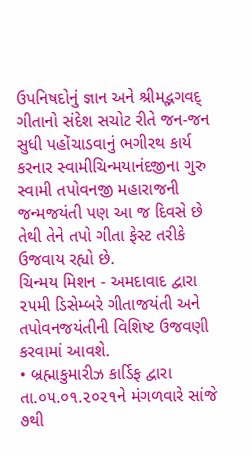ઉપનિષદોનું જ્ઞાન અને શ્રીમદ્ભગવદ્ ગીતાનો સંદેશ સચોટ રીતે જન-જન સુધી પહોંચાડવાનું ભગીરથ કાર્ય કરનાર સ્વામીચિન્મયાનંદજીના ગુરુ સ્વામી તપોવનજી મહારાજની જન્મજયંતી પણ આ જ દિવસે છે તેથી તેને તપો ગીતા ફેસ્ટ તરીકે ઉજવાય રહ્યો છે.
ચિન્મય મિશન - અમદાવાદ દ્વારા ૨૫મી ડિસેમ્બરે ગીતાજયંતી અને તપોવનજયંતીની વિશિષ્ટ ઉજવણી કરવામાં આવશે.
• બ્રહ્માકુમારીઝ કાર્ડિફ દ્વારા તા.૦૫.૦૧.૨૦૨૧ને મંગળવારે સાંજે ૭થી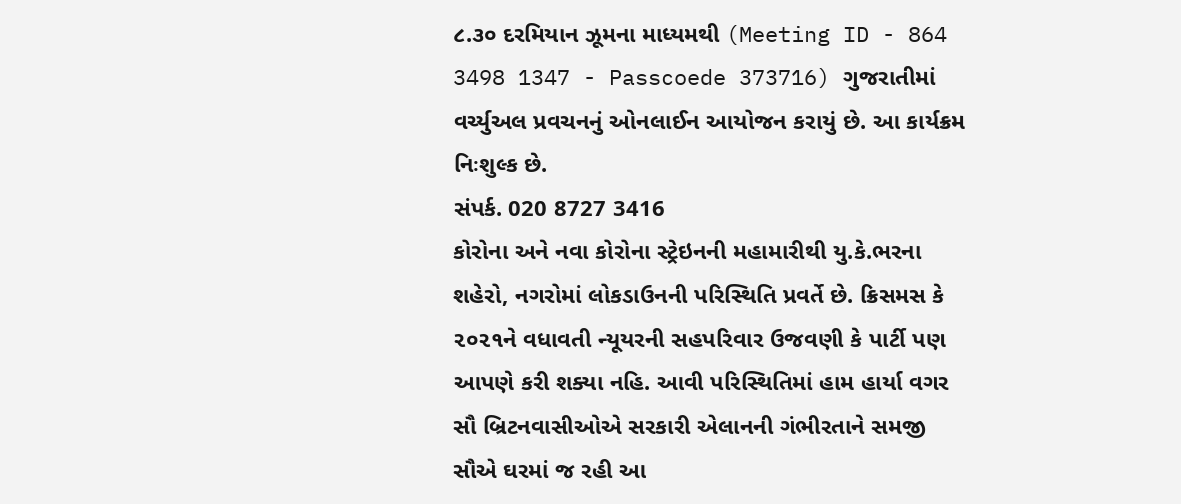૮.૩૦ દરમિયાન ઝૂમના માધ્યમથી (Meeting ID - 864 3498 1347 - Passcoede 373716) ગુજરાતીમાં વર્ચ્યુઅલ પ્રવચનનું ઓનલાઈન આયોજન કરાયું છે. આ કાર્યક્રમ નિઃશુલ્ક છે.
સંપર્ક. 020 8727 3416
કોરોના અને નવા કોરોના સ્ટ્રેઇનની મહામારીથી યુ.કે.ભરના શહેરો, નગરોમાં લોકડાઉનની પરિસ્થિતિ પ્રવર્તે છે. ક્રિસમસ કે ૨૦૨૧ને વધાવતી ન્યૂયરની સહપરિવાર ઉજવણી કે પાર્ટી પણ આપણે કરી શક્યા નહિ. આવી પરિસ્થિતિમાં હામ હાર્યા વગર સૌ બ્રિટનવાસીઓએ સરકારી એલાનની ગંભીરતાને સમજી સૌએ ઘરમાં જ રહી આ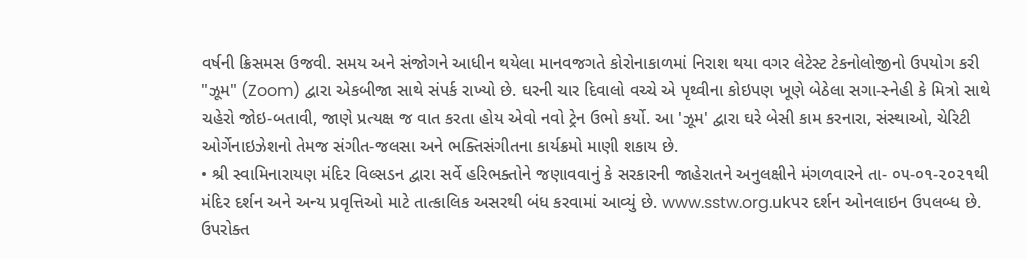વર્ષની ક્રિસમસ ઉજવી. સમય અને સંજોગને આધીન થયેલા માનવજગતે કોરોનાકાળમાં નિરાશ થયા વગર લેટેસ્ટ ટેકનોલોજીનો ઉપયોગ કરી "ઝૂમ" (Zoom) દ્વારા એકબીજા સાથે સંપર્ક રાખ્યો છે. ઘરની ચાર દિવાલો વચ્ચે એ પૃથ્વીના કોઇપણ ખૂણે બેઠેલા સગા-સ્નેહી કે મિત્રો સાથે ચહેરો જોઇ-બતાવી, જાણે પ્રત્યક્ષ જ વાત કરતા હોય એવો નવો ટ્રેન ઉભો કર્યો. આ 'ઝૂમ' દ્વારા ઘરે બેસી કામ કરનારા, સંસ્થાઓ, ચેરિટી ઓર્ગેનાઇઝેશનો તેમજ સંગીત-જલસા અને ભક્તિસંગીતના કાર્યક્રમો માણી શકાય છે.
• શ્રી સ્વામિનારાયણ મંદિર વિલ્સડન દ્વારા સર્વે હરિભક્તોને જણાવવાનું કે સરકારની જાહેરાતને અનુલક્ષીને મંગળવારને તા- ૦૫-૦૧-૨૦૨૧થી મંદિર દર્શન અને અન્ય પ્રવૃત્તિઓ માટે તાત્કાલિક અસરથી બંધ કરવામાં આવ્યું છે. www.sstw.org.ukપર દર્શન ઓનલાઇન ઉપલબ્ધ છે. ઉપરોક્ત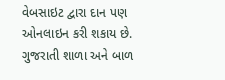વેબસાઇટ દ્વારા દાન પણ ઓનલાઇન કરી શકાય છે. ગુજરાતી શાળા અને બાળ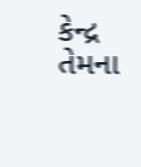કેન્દ્ર તેમના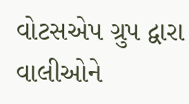વોટસએપ ગ્રુપ દ્વારા વાલીઓને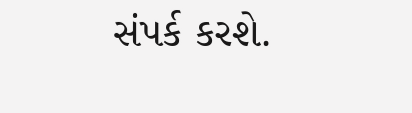સંપર્ક કરશે.